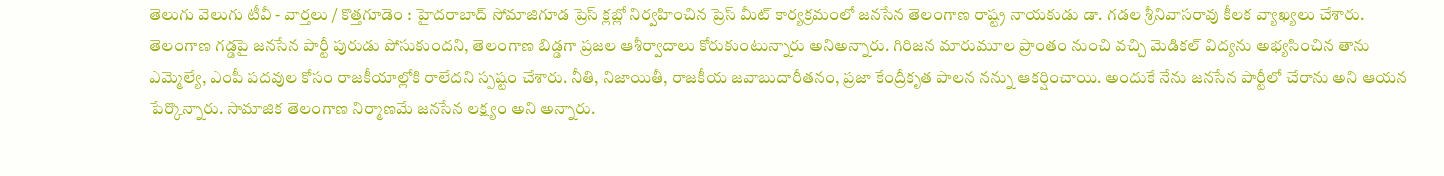తెలుగు వెలుగు టీవీ - వార్తలు / కొత్తగూడెం : హైదరాబాద్ సోమాజిగూడ ప్రెస్ క్లబ్లో నిర్వహించిన ప్రెస్ మీట్ కార్యక్రమంలో జనసేన తెలంగాణ రాష్ట్ర నాయకుడు డా. గడల శ్రీనివాసరావు కీలక వ్యాఖ్యలు చేశారు. తెలంగాణ గడ్డపై జనసేన పార్టీ పురుడు పోసుకుందని, తెలంగాణ బిడ్డగా ప్రజల ఆశీర్వాదాలు కోరుకుంటున్నారు అనిఅన్నారు. గిరిజన మారుమూల ప్రాంతం నుంచి వచ్చి మెడికల్ విద్యను అభ్యసించిన తాను ఎమ్మెల్యే, ఎంపీ పదవుల కోసం రాజకీయాల్లోకి రాలేదని స్పష్టం చేశారు. నీతి, నిజాయితీ, రాజకీయ జవాబుదారీతనం, ప్రజా కేంద్రీకృత పాలన నన్ను ఆకర్షించాయి. అందుకే నేను జనసేన పార్టీలో చేరాను అని ఆయన పేర్కొన్నారు. సామాజిక తెలంగాణ నిర్మాణమే జనసేన లక్ష్యం అని అన్నారు.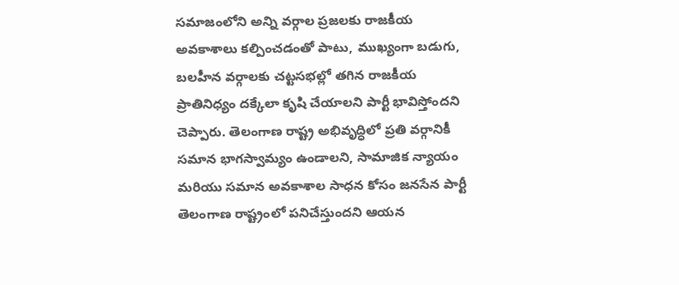సమాజంలోని అన్ని వర్గాల ప్రజలకు రాజకీయ అవకాశాలు కల్పించడంతో పాటు, ముఖ్యంగా బడుగు, బలహీన వర్గాలకు చట్టసభల్లో తగిన రాజకీయ ప్రాతినిధ్యం దక్కేలా కృషి చేయాలని పార్టీ భావిస్తోందని చెప్పారు. తెలంగాణ రాష్ట్ర అభివృద్ధిలో ప్రతి వర్గానికీ సమాన భాగస్వామ్యం ఉండాలని, సామాజిక న్యాయం మరియు సమాన అవకాశాల సాధన కోసం జనసేన పార్టీ తెలంగాణ రాష్ట్రంలో పనిచేస్తుందని ఆయన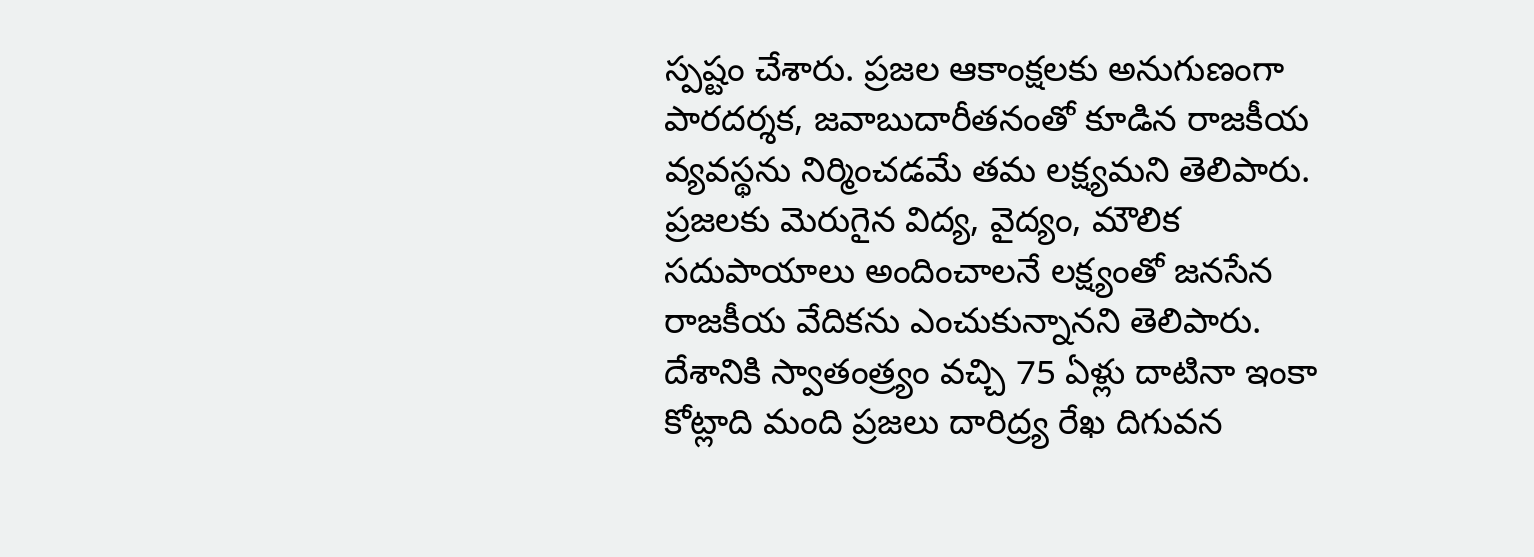స్పష్టం చేశారు. ప్రజల ఆకాంక్షలకు అనుగుణంగా పారదర్శక, జవాబుదారీతనంతో కూడిన రాజకీయ వ్యవస్థను నిర్మించడమే తమ లక్ష్యమని తెలిపారు. ప్రజలకు మెరుగైన విద్య, వైద్యం, మౌలిక సదుపాయాలు అందించాలనే లక్ష్యంతో జనసేన రాజకీయ వేదికను ఎంచుకున్నానని తెలిపారు. దేశానికి స్వాతంత్ర్యం వచ్చి 75 ఏళ్లు దాటినా ఇంకా కోట్లాది మంది ప్రజలు దారిద్ర్య రేఖ దిగువన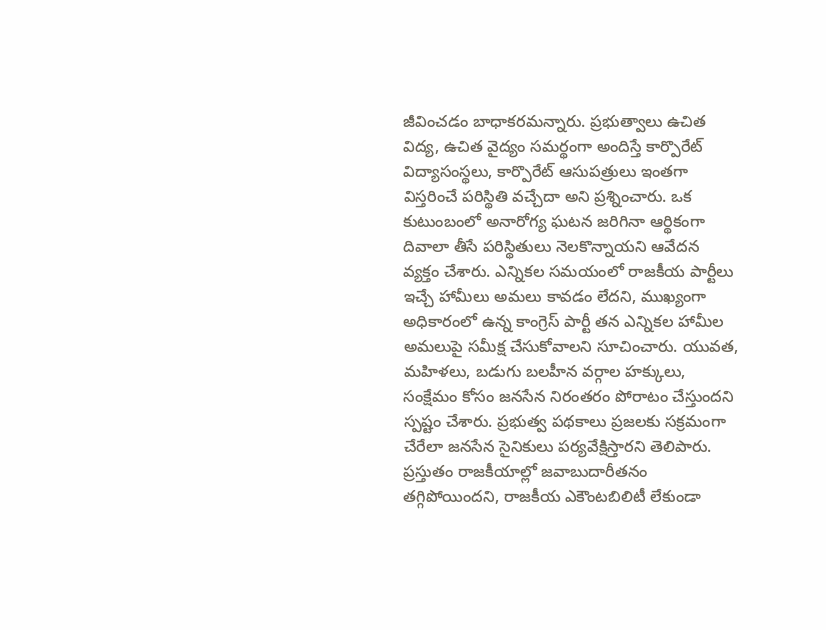జీవించడం బాధాకరమన్నారు. ప్రభుత్వాలు ఉచిత విద్య, ఉచిత వైద్యం సమర్థంగా అందిస్తే కార్పొరేట్ విద్యాసంస్థలు, కార్పొరేట్ ఆసుపత్రులు ఇంతగా విస్తరించే పరిస్థితి వచ్చేదా అని ప్రశ్నించారు. ఒక కుటుంబంలో అనారోగ్య ఘటన జరిగినా ఆర్థికంగా దివాలా తీసే పరిస్థితులు నెలకొన్నాయని ఆవేదన వ్యక్తం చేశారు. ఎన్నికల సమయంలో రాజకీయ పార్టీలు ఇచ్చే హామీలు అమలు కావడం లేదని, ముఖ్యంగా అధికారంలో ఉన్న కాంగ్రెస్ పార్టీ తన ఎన్నికల హామీల అమలుపై సమీక్ష చేసుకోవాలని సూచించారు. యువత, మహిళలు, బడుగు బలహీన వర్గాల హక్కులు, సంక్షేమం కోసం జనసేన నిరంతరం పోరాటం చేస్తుందని స్పష్టం చేశారు. ప్రభుత్వ పథకాలు ప్రజలకు సక్రమంగా చేరేలా జనసేన సైనికులు పర్యవేక్షిస్తారని తెలిపారు. ప్రస్తుతం రాజకీయాల్లో జవాబుదారీతనం తగ్గిపోయిందని, రాజకీయ ఎకౌంటబిలిటీ లేకుండా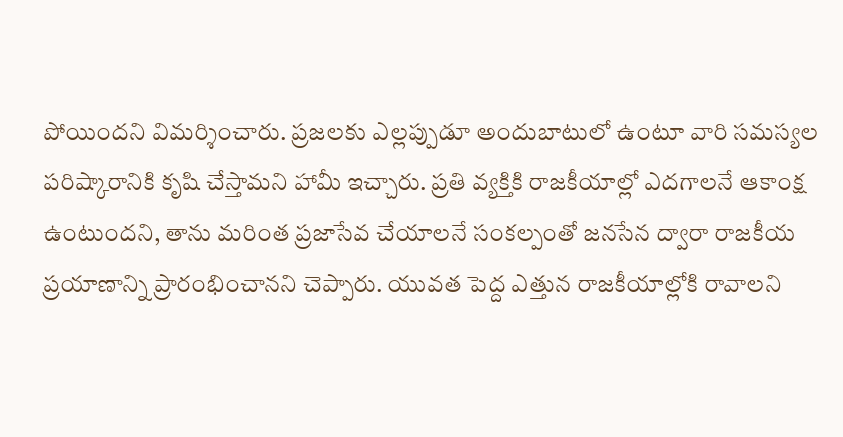పోయిందని విమర్శించారు. ప్రజలకు ఎల్లప్పుడూ అందుబాటులో ఉంటూ వారి సమస్యల పరిష్కారానికి కృషి చేస్తామని హామీ ఇచ్చారు. ప్రతి వ్యక్తికి రాజకీయాల్లో ఎదగాలనే ఆకాంక్ష ఉంటుందని, తాను మరింత ప్రజాసేవ చేయాలనే సంకల్పంతో జనసేన ద్వారా రాజకీయ ప్రయాణాన్ని ప్రారంభించానని చెప్పారు. యువత పెద్ద ఎత్తున రాజకీయాల్లోకి రావాలని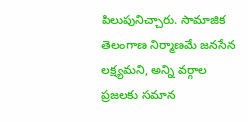పిలుపునిచ్చారు. సామాజిక తెలంగాణ నిర్మాణమే జనసేన లక్ష్యమని, అన్ని వర్గాల ప్రజలకు సమాన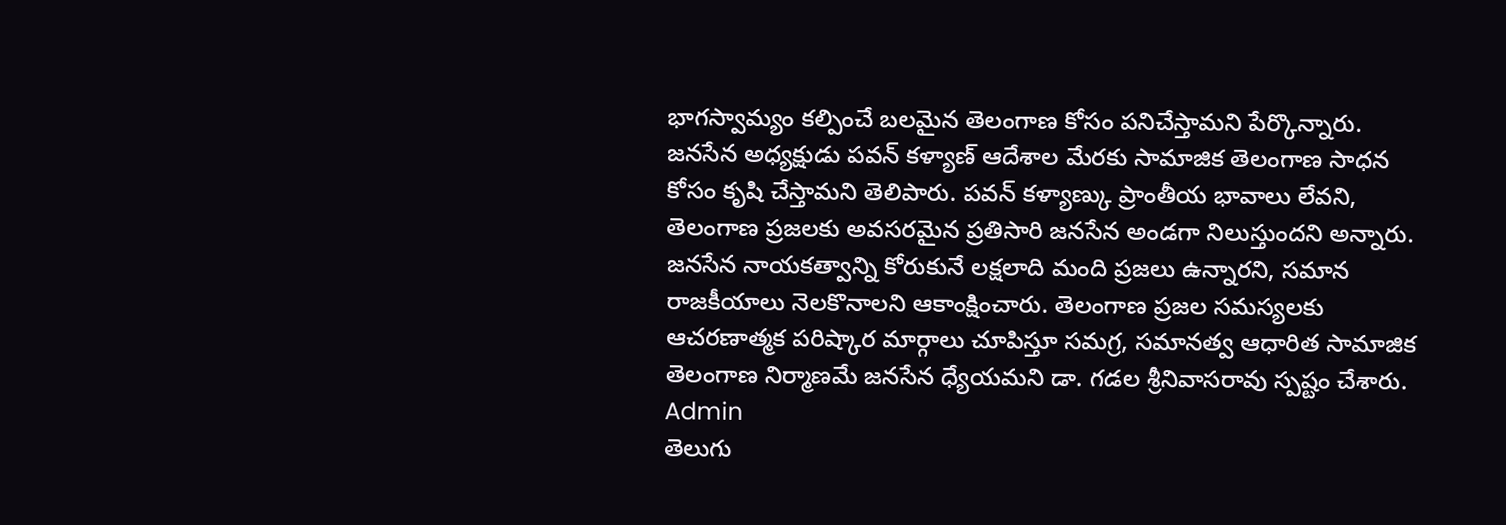భాగస్వామ్యం కల్పించే బలమైన తెలంగాణ కోసం పనిచేస్తామని పేర్కొన్నారు. జనసేన అధ్యక్షుడు పవన్ కళ్యాణ్ ఆదేశాల మేరకు సామాజిక తెలంగాణ సాధన కోసం కృషి చేస్తామని తెలిపారు. పవన్ కళ్యాణ్కు ప్రాంతీయ భావాలు లేవని, తెలంగాణ ప్రజలకు అవసరమైన ప్రతిసారి జనసేన అండగా నిలుస్తుందని అన్నారు. జనసేన నాయకత్వాన్ని కోరుకునే లక్షలాది మంది ప్రజలు ఉన్నారని, సమాన రాజకీయాలు నెలకొనాలని ఆకాంక్షించారు. తెలంగాణ ప్రజల సమస్యలకు ఆచరణాత్మక పరిష్కార మార్గాలు చూపిస్తూ సమగ్ర, సమానత్వ ఆధారిత సామాజిక తెలంగాణ నిర్మాణమే జనసేన ధ్యేయమని డా. గడల శ్రీనివాసరావు స్పష్టం చేశారు.
Admin
తెలుగు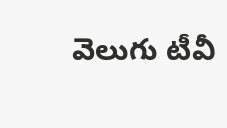వెలుగు టీవీ